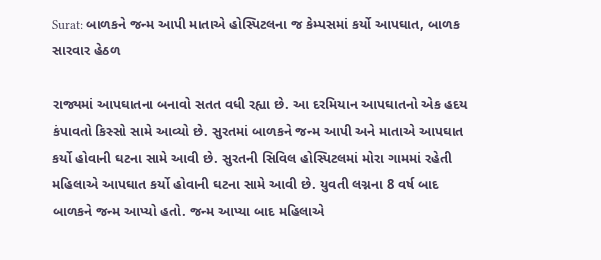Surat: બાળકને જન્મ આપી માતાએ હોસ્પિટલના જ કેમ્પસમાં કર્યો આપઘાત, બાળક સારવાર હેઠળ

રાજ્યમાં આપઘાતના બનાવો સતત વધી રહ્યા છે. આ દરમિયાન આપઘાતનો એક હદય કંપાવતો કિસ્સો સામે આવ્યો છે. સુરતમાં બાળકને જન્મ આપી અને માતાએ આપઘાત કર્યો હોવાની ઘટના સામે આવી છે. સુરતની સિવિલ હોસ્પિટલમાં મોરા ગામમાં રહેતી મહિલાએ આપઘાત કર્યો હોવાની ઘટના સામે આવી છે. યુવતી લગ્નના 8 વર્ષ બાદ બાળકને જન્મ આપ્યો હતો. જન્મ આપ્યા બાદ મહિલાએ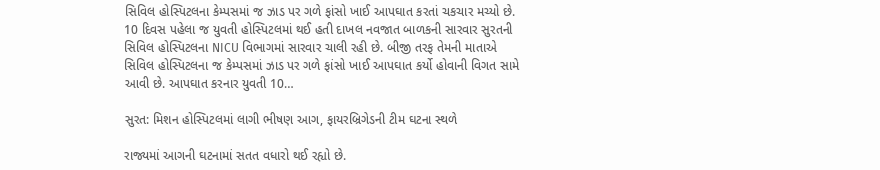સિવિલ હોસ્પિટલના કેમ્પસમાં જ ઝાડ પર ગળે ફાંસો ખાઈ આપઘાત કરતાં ચકચાર મચ્યો છે. 10 દિવસ પહેલા જ યુવતી હોસ્પિટલમાં થઈ હતી દાખલ નવજાત બાળકની સારવાર સુરતની સિવિલ હોસ્પિટલના NICU વિભાગમાં સારવાર ચાલી રહી છે. બીજી તરફ તેમની માતાએ સિવિલ હોસ્પિટલના જ કેમ્પસમાં ઝાડ પર ગળે ફાંસો ખાઈ આપઘાત કર્યો હોવાની વિગત સામે આવી છે. આપઘાત કરનાર યુવતી 10…

સુરત: મિશન હોસ્પિટલમાં લાગી ભીષણ આગ, ફાયરબ્રિગેડની ટીમ ઘટના સ્થળે

રાજ્યમાં આગની ઘટનામાં સતત વધારો થઈ રહ્યો છે.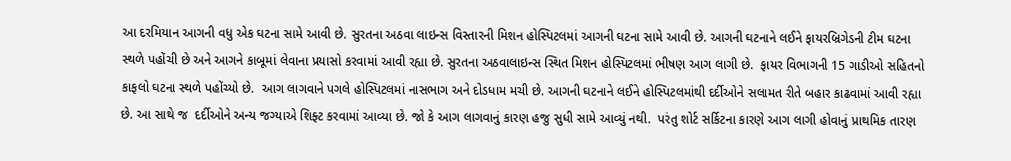આ દરમિયાન આગની વધુ એક ઘટના સામે આવી છે. સુરતના અઠવા લાઇન્સ વિસ્તારની મિશન હોસ્પિટલમાં આગની ઘટના સામે આવી છે. આગની ઘટનાને લઈને ફાયરબ્રિગેડની ટીમ ઘટના સ્થળે પહોંચી છે અને આગને કાબૂમાં લેવાના પ્રયાસો કરવામાં આવી રહ્યા છે. સુરતના અઠવાલાઇન્સ સ્થિત મિશન હોસ્પિટલમાં ભીષણ આગ લાગી છે.  ફાયર વિભાગની 15 ગાડીઓ સહિતનો કાફલો ઘટના સ્થળે પહોંચ્યો છે.  આગ લાગવાને પગલે હોસ્પિટલમાં નાસભાગ અને દોડધામ મચી છે. આગની ઘટનાને લઈને હોસ્પિટલમાંથી દર્દીઓને સલામત રીતે બહાર કાઢવામાં આવી રહ્યા છે. આ સાથે જ  દર્દીઓને અન્ય જગ્યાએ શિફ્ટ કરવામાં આવ્યા છે. જો કે આગ લાગવાનું કારણ હજુ સુધી સામે આવ્યું નથી.  પરંતુ શોર્ટ સર્કિટના કારણે આગ લાગી હોવાનું પ્રાથમિક તારણ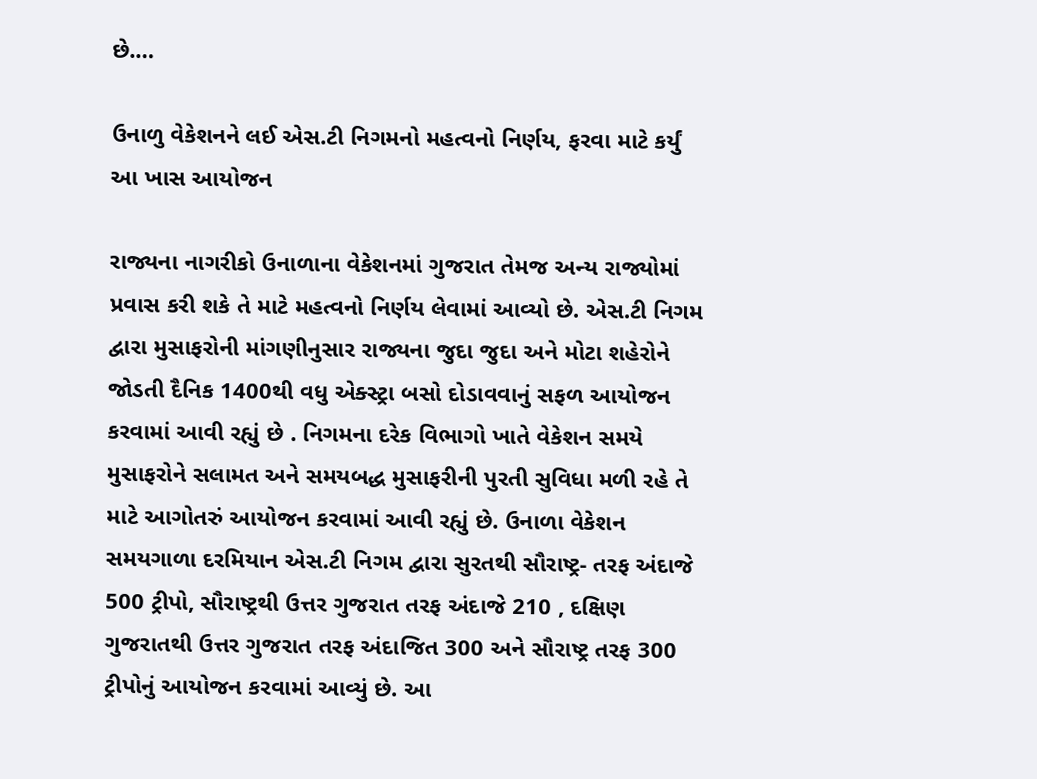છે.…

ઉનાળુ વેકેશનને લઈ એસ.ટી નિગમનો મહત્વનો નિર્ણય, ફરવા માટે કર્યું આ ખાસ આયોજન

રાજ્યના નાગરીકો ઉનાળાના વેકેશનમાં ગુજરાત તેમજ અન્ય રાજ્યોમાં પ્રવાસ કરી શકે તે માટે મહત્વનો નિર્ણય લેવામાં આવ્યો છે. એસ.ટી નિગમ દ્વારા મુસાફરોની માંગણીનુસાર રાજ્યના જુદા જુદા અને મોટા શહેરોને જોડતી દૈનિક 1400થી વધુ એક્સ્ટ્રા બસો દોડાવવાનું સફળ આયોજન કરવામાં આવી રહ્યું છે . નિગમના દરેક વિભાગો ખાતે વેકેશન સમયે મુસાફરોને સલામત અને સમયબદ્ધ મુસાફરીની પુરતી સુવિધા મળી રહે તે માટે આગોતરું આયોજન કરવામાં આવી રહ્યું છે. ઉનાળા વેકેશન સમયગાળા દરમિયાન એસ.ટી નિગમ દ્વારા સુરતથી સૌરાષ્ટ્ર- તરફ અંદાજે 500 ટ્રીપો, સૌરાષ્ટ્રથી ઉત્તર ગુજરાત તરફ અંદાજે 210 , દક્ષિણ ગુજરાતથી ઉત્તર ગુજરાત તરફ અંદાજિત 300 અને સૌરાષ્ટ્ર તરફ 300 ટ્રીપોનું આયોજન કરવામાં આવ્યું છે. આ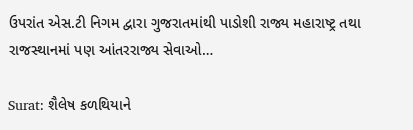ઉપરાંત એસ.ટી નિગમ દ્વારા ગુજરાતમાંથી પાડોશી રાજ્ય મહારાષ્ટ્ર તથા રાજસ્થાનમાં પણ આંતરરાજ્ય સેવાઓ…

Surat: શૈલેષ કળથિયાને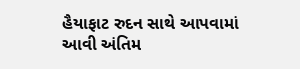હૈયાફાટ રુદન સાથે આપવામાં આવી અંતિમ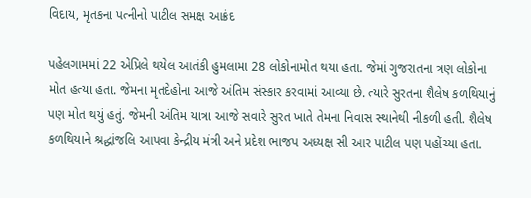વિદાય, મૃતકના પત્નીનો પાટીલ સમક્ષ આક્રંદ

પહેલગામમાં 22 એપ્રિલે થયેલ આતંકી હુમલામા 28 લોકોનામોત થયા હતા. જેમાં ગુજરાતના ત્રણ લોકોના મોત હત્યા હતા. જેમના મૃતદેહોના આજે અંતિમ સંસ્કાર કરવામાં આવ્યા છે. ત્યારે સુરતના શૈલેષ કળથિયાનું પણ મોત થયું હતું. જેમની અંતિમ યાત્રા આજે સવારે સુરત ખાતે તેમના નિવાસ સ્થાનેથી નીકળી હતી. શૈલેષ કળથિયાને શ્રદ્ધાંજલિ આપવા કેન્દ્રીય મંત્રી અને પ્રદેશ ભાજપ અધ્યક્ષ સી આર પાટીલ પણ પહોંચ્યા હતા.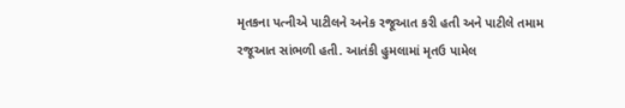મૃતકના પત્નીએ પાટીલને અનેક રજૂઆત કરી હતી અને પાટીલે તમામ રજૂઆત સાંભળી હતી. આતંકી હુમલામાં મૃતઉ પામેલ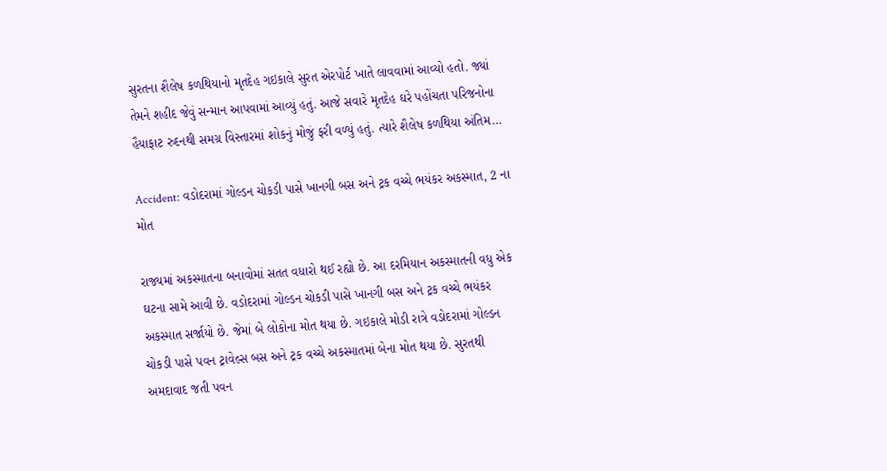સુરતના શૈલેષ કળથિયાનો મૃતદેહ ગઇકાલે સુરત એરપોર્ટ ખાતે લાવવામાં આવ્યો હતો. જ્યાં તેમને શહીદ જેવું સન્માન આપવામાં આવ્યું હતું. આજે સવારે મૃતદેહ ઘરે પહોંચતા પરિજનોના હૈયાફાટ રુદનથી સમગ્ર વિસ્તારમાં શોકનું મોજું ફરી વળ્યું હતું. ત્યારે શૈલેષ કળથિયા અંતિમ…

Accident: વડોદરામાં ગોલ્ડન ચોકડી પાસે ખાનગી બસ અને ટ્રક વચ્ચે ભયંકર અકસ્માત, 2 ના મોત

રાજ્યમાં અકસ્માતના બનાવોમાં સતત વધારો થઈ રહ્યો છે. આ દરમિયાન અકસ્માતની વધુ એક ઘટના સામે આવી છે. વડોદરામાં ગોલ્ડન ચોકડી પાસે ખાનગી બસ અને ટ્રક વચ્ચે ભયંકર અકસ્માત સર્જાયો છે. જેમાં બે લોકોના મોત થયા છે. ગઇકાલે મોડી રાત્રે વડોદરામાં ગોલ્ડન ચોકડી પાસે પવન ટ્રાવેલ્સ બસ અને ટ્રક વચ્ચે અકસ્માતમાં બેના મોત થયા છે. સુરતથી અમદાવાદ જતી પવન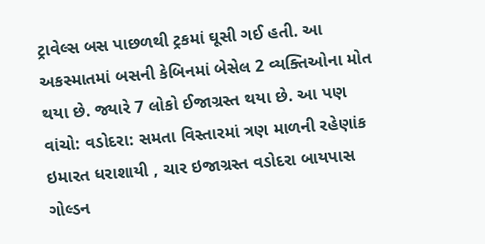ટ્રાવેલ્સ બસ પાછળથી ટ્રકમાં ઘૂસી ગઈ હતી. આ અકસ્માતમાં બસની કેબિનમાં બેસેલ 2 વ્યક્તિઓના મોત થયા છે. જ્યારે 7 લોકો ઈજાગ્રસ્ત થયા છે. આ પણ વાંચો: વડોદરા: સમતા વિસ્તારમાં ત્રણ માળની રહેણાંક ઇમારત ધરાશાયી , ચાર ઇજાગ્રસ્ત વડોદરા બાયપાસ ગોલ્ડન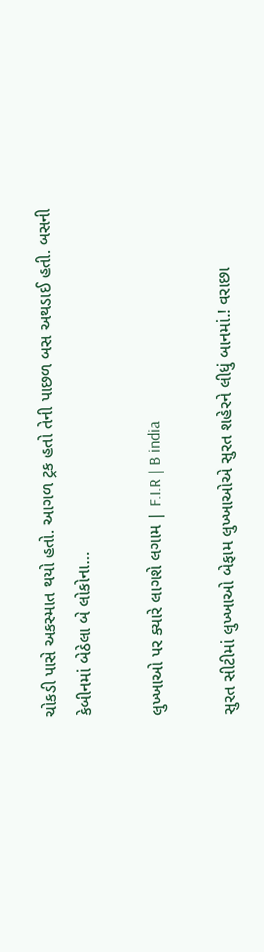ચોકડી પાસે અકસ્માત થયો હતો. આગળ ટ્રક હતો તેની પાછળ બસ અથડાઈ હતી. બસની કેબીનમાં બેઠેલા બે લોકોના…

લુખ્ખાઓ પર ક્યારે લાગશે લગામ | F.I.R | B india

સુરત સીટીમાં લુખ્ખાઓ બેફામ લુખ્ખાઓએ સુરત શહેરને લીધું બાનમાં.! વરાછા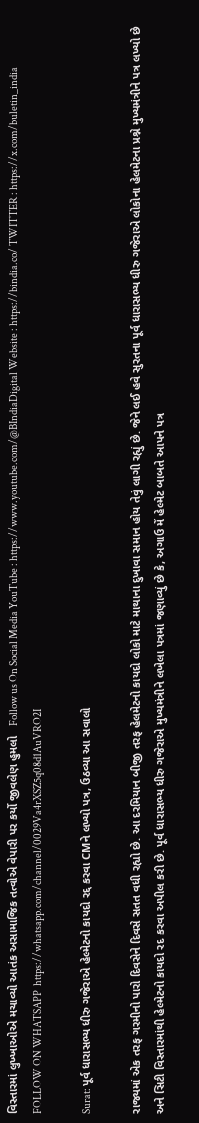વિસ્તારમાં લુખ્ખાઓએ મચાવ્યો આતંક અસામાજિક તત્વોએ વેપારી પર કર્યો જીવલેણ હુમલો   Follow us On Social Media YouTube : https://www.youtube.com/@BIndiaDigital Website : https://bindia.co/ TWITTER : https://x.com/buletin_india FOLLOW ON WHATSAPP  https://whatsapp.com/channel/0029Va4rXSZ5q08d1AuVRO2I

Surat: પૂર્વ ધારાસભ્ય ધીરુ ગજેરાએ હેલ્મેટનો કાયદો રદ્દ કરવા CMને લખ્યો પત્ર, ઉઠવ્યા આ સવાલો

રાજ્યમાં એક તરફ ગરમીનો પારો દિવસેને દિવસે સતત વધી રહ્યો છે. આ દરમિયાન બીજી તરફ હેલમેટનો કાયદો લોકો માટે માથાના દુખાવા સમાન હોય તેવું લાગી રહ્યું છે. જેને લઈ હવે સુરતના પૂર્વ ધારાસભ્ય ધીરુ ગજેરાએ લોકોના હેલમેટના પ્રશ્ને મુખ્યમંત્રીને પત્ર લખ્યો છે અને સિટી વિસ્તારમાંથી હેલ્મેટનો કાયદો રદ કરવા અપીલ કરી છે. પૂર્વ ધારાસભ્ય ધીરુ ગજેરાએ મુખ્યમંત્રીને લખેલા પત્રમાં જણાવ્યું છે કે, અગાઉ મેં હેલ્મેટ બાબતે આપને પત્ર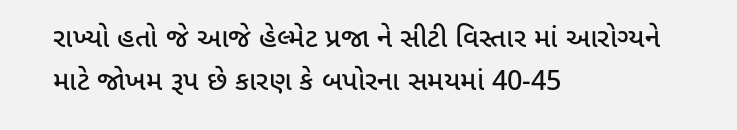રાખ્યો હતો જે આજે હેલ્મેટ પ્રજા ને સીટી વિસ્તાર માં આરોગ્યને માટે જોખમ રૂપ છે કારણ કે બપોરના સમયમાં 40-45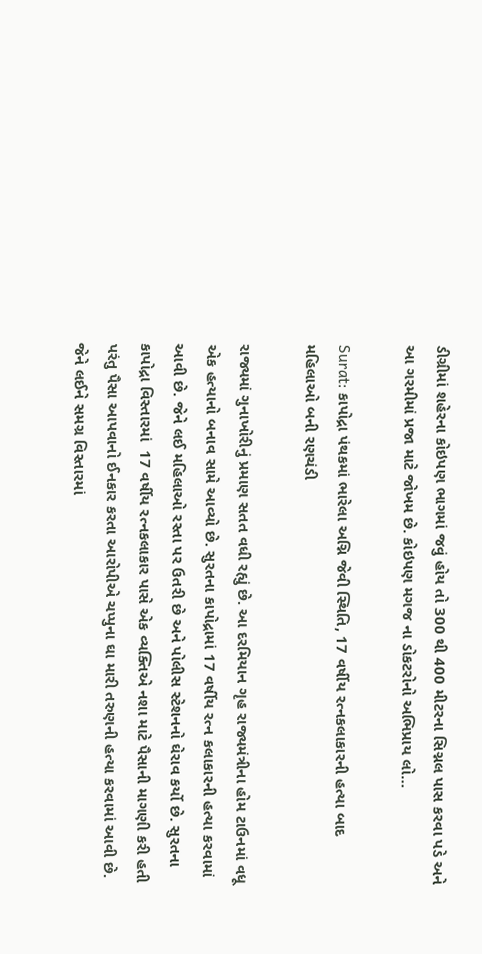ડીગ્રીમાં શહેરના કોઇપણ ભાગમાં જવું હોય તો 300 થી 400 મીટરના સિગ્નલ પાસ કરવા પડે અને આ ગરમીમાં પ્રજા માટે જોખમ છે. કોઇપણ મગજ ના ડોકટરોનો અભિપ્રાય લો…

Surat: કાપોદ્રા પંથકમાં ભારેલા અગ્નિ જેવી સ્થિતિ, 17 વર્ષીય રત્નકલાકારની હત્યા બાદ મહિલાઓ બની રણચંડી

રાજ્યમાં ગુનાખોરીનું પ્રમાણ સતત વધી રહ્યું છે. આ દરમિયાન ગૃહ રાજ્યમંત્રીના હોમ ટાઉનમાં વધૂ એક હત્યાનો બનાવ સામે આવ્યો છે. સુરતના કાપોદ્રામાં 17 વર્ષીય રત્ન કલાકારની હત્યા કરવામાં આવી છે. જેને લઈ મહિલાઓ રસ્તા પર ઉતરી છે અને પોલીસ સ્ટેશનનો ઘેરાવ કર્યો છે. સુરતના કાપોદ્રા વિસ્તારમાં  17 વર્ષીય રત્નકલાકાર પાસે એક વ્યક્તિએ નશા માટે પૈસાની માગણી કરી હતી પરંતુ પૈસા આપવાનો ઈનકાર કરતા આરોપીએ ચપ્પુના ઘા મારી તરુણની હત્યા કરવામાં આવી છે. જેને લઈને સમગ્ર વિસ્તારમાં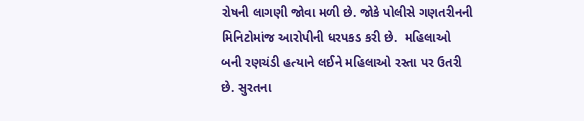રોષની લાગણી જોવા મળી છે. જોકે પોલીસે ગણતરીનની મિનિટોમાંજ આરોપીની ધરપકડ કરી છે.  મહિલાઓ બની રણચંડી હત્યાને લઈને મહિલાઓ રસ્તા પર ઉતરી છે. સુરતના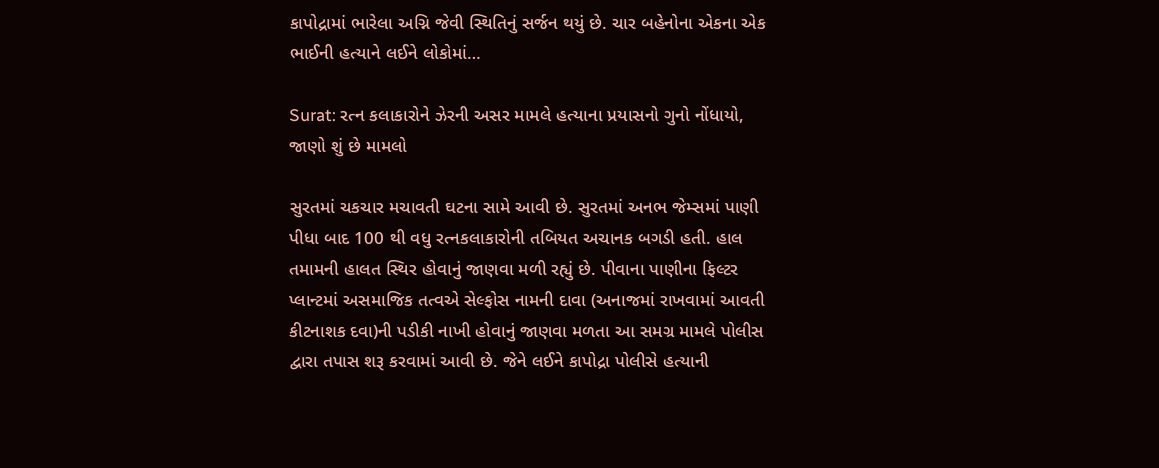કાપોદ્રામાં ભારેલા અગ્નિ જેવી સ્થિતિનું સર્જન થયું છે. ચાર બહેનોના એકના એક ભાઈની હત્યાને લઈને લોકોમાં…

Surat: રત્ન કલાકારોને ઝેરની અસર મામલે હત્યાના પ્રયાસનો ગુનો નોંધાયો, જાણો શું છે મામલો

સુરતમાં ચકચાર મચાવતી ઘટના સામે આવી છે. સુરતમાં અનભ જેમ્સમાં પાણી પીધા બાદ 100 થી વધુ રત્નકલાકારોની તબિયત અચાનક બગડી હતી. હાલ તમામની હાલત સ્થિર હોવાનું જાણવા મળી રહ્યું છે. પીવાના પાણીના ફિલ્ટર પ્લાન્ટમાં અસમાજિક તત્વએ સેલ્ફોસ નામની દાવા (અનાજમાં રાખવામાં આવતી કીટનાશક દવા)ની પડીકી નાખી હોવાનું જાણવા મળતા આ સમગ્ર મામલે પોલીસ દ્વારા તપાસ શરૂ કરવામાં આવી છે. જેને લઈને કાપોદ્રા પોલીસે હત્યાની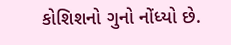કોશિશનો ગુનો નોંધ્યો છે.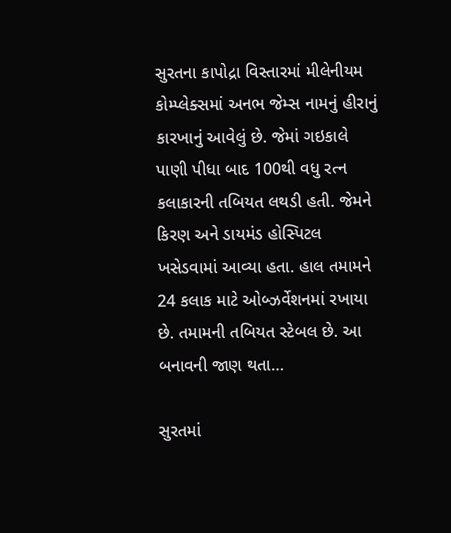સુરતના કાપોદ્રા વિસ્તારમાં મીલેનીયમ કોમ્પ્લેક્સમાં અનભ જેમ્સ નામનું હીરાનું કારખાનું આવેલું છે. જેમાં ગઇકાલે પાણી પીધા બાદ 100થી વધુ રત્ન કલાકારની તબિયત લથડી હતી. જેમને કિરણ અને ડાયમંડ હોસ્પિટલ ખસેડવામાં આવ્યા હતા. હાલ તમામને 24 કલાક માટે ઓબ્ઝર્વેશનમાં રખાયા છે. તમામની તબિયત સ્ટેબલ છે. આ બનાવની જાણ થતા…

સુરતમાં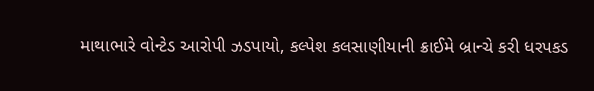માથાભારે વોન્ટેડ આરોપી ઝડપાયો, કલ્પેશ કલસાણીયાની ક્રાઈમે બ્રાન્ચે કરી ધરપકડ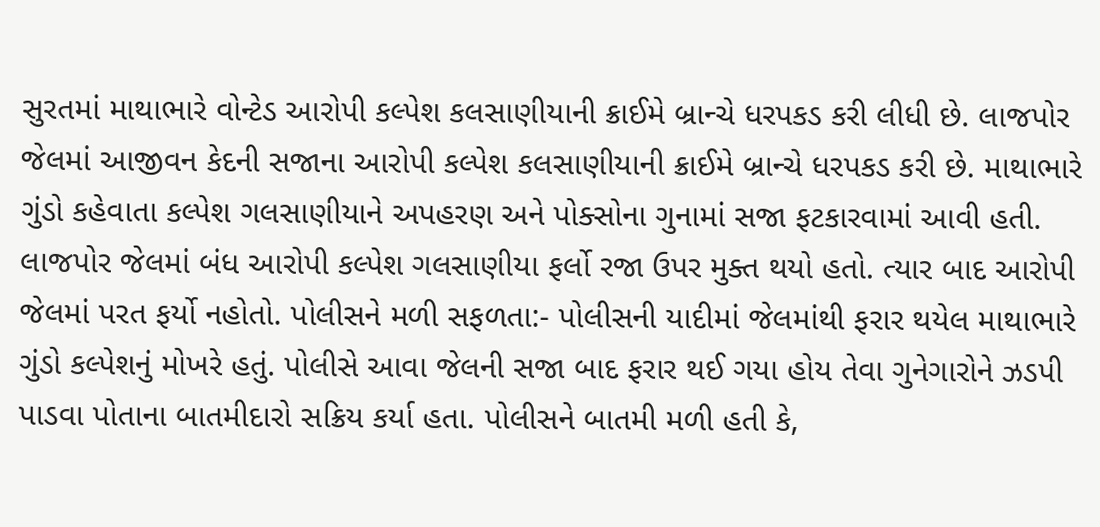સુરતમાં માથાભારે વોન્ટેડ આરોપી કલ્પેશ કલસાણીયાની ક્રાઈમે બ્રાન્ચે ધરપકડ કરી લીધી છે. લાજપોર જેલમાં આજીવન કેદની સજાના આરોપી કલ્પેશ કલસાણીયાની ક્રાઈમે બ્રાન્ચે ધરપકડ કરી છે. માથાભારે ગુંડો કહેવાતા કલ્પેશ ગલસાણીયાને અપહરણ અને પોક્સોના ગુનામાં સજા ફટકારવામાં આવી હતી. લાજપોર જેલમાં બંધ આરોપી કલ્પેશ ગલસાણીયા ફર્લો રજા ઉપર મુક્ત થયો હતો. ત્યાર બાદ આરોપી જેલમાં પરત ફર્યો નહોતો. પોલીસને મળી સફળતા:- પોલીસની યાદીમાં જેલમાંથી ફરાર થયેલ માથાભારે ગુંડો કલ્પેશનું મોખરે હતું. પોલીસે આવા જેલની સજા બાદ ફરાર થઈ ગયા હોય તેવા ગુનેગારોને ઝડપી પાડવા પોતાના બાતમીદારો સક્રિય કર્યા હતા. પોલીસને બાતમી મળી હતી કે,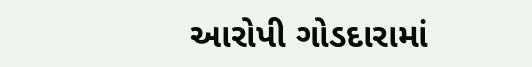આરોપી ગોડદારામાં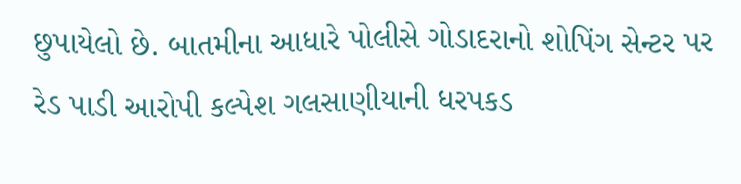છુપાયેલો છે. બાતમીના આધારે પોલીસે ગોડાદરાનો શોપિંગ સેન્ટર પર રેડ પાડી આરોપી કલ્પેશ ગલસાણીયાની ધરપકડ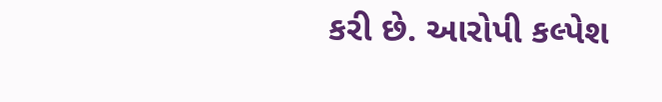કરી છે. આરોપી કલ્પેશ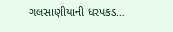ગલસાણીયાની ધરપકડ…